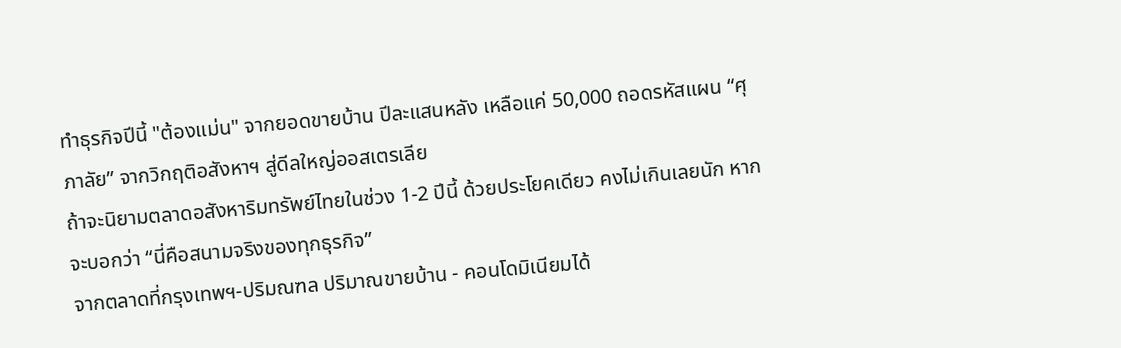ทำธุรกิจปีนี้ "ต้องแม่น" จากยอดขายบ้าน ปีละแสนหลัง เหลือแค่ 50,000 ถอดรหัสแผน “ศุภาลัย” จากวิกฤติอสังหาฯ สู่ดีลใหญ่ออสเตรเลีย
ถ้าจะนิยามตลาดอสังหาริมทรัพย์ไทยในช่วง 1-2 ปีนี้ ด้วยประโยคเดียว คงไม่เกินเลยนัก หากจะบอกว่า “นี่คือสนามจริงของทุกธุรกิจ”
จากตลาดที่กรุงเทพฯ-ปริมณฑล ปริมาณขายบ้าน - คอนโดมิเนียมได้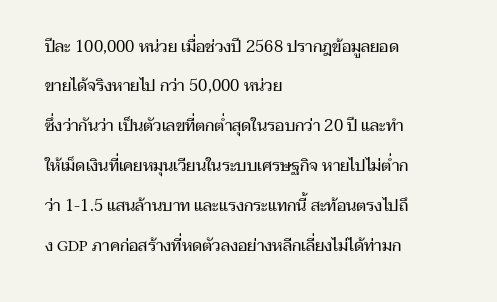ปีละ 100,000 หน่วย เมื่อช่วงปี 2568 ปรากฎข้อมูลยอดขายได้จริงหายไป กว่า 50,000 หน่วย
ซึ่งว่ากันว่า เป็นตัวเลขที่ตกต่ำสุดในรอบกว่า 20 ปี และทำให้เม็ดเงินที่เคยหมุนเวียนในระบบเศรษฐกิจ หายไปไม่ต่ำกว่า 1-1.5 แสนล้านบาท และแรงกระแทกนี้ สะท้อนตรงไปถึง GDP ภาคก่อสร้างที่หดตัวลงอย่างหลีกเลี่ยงไม่ได้ท่ามก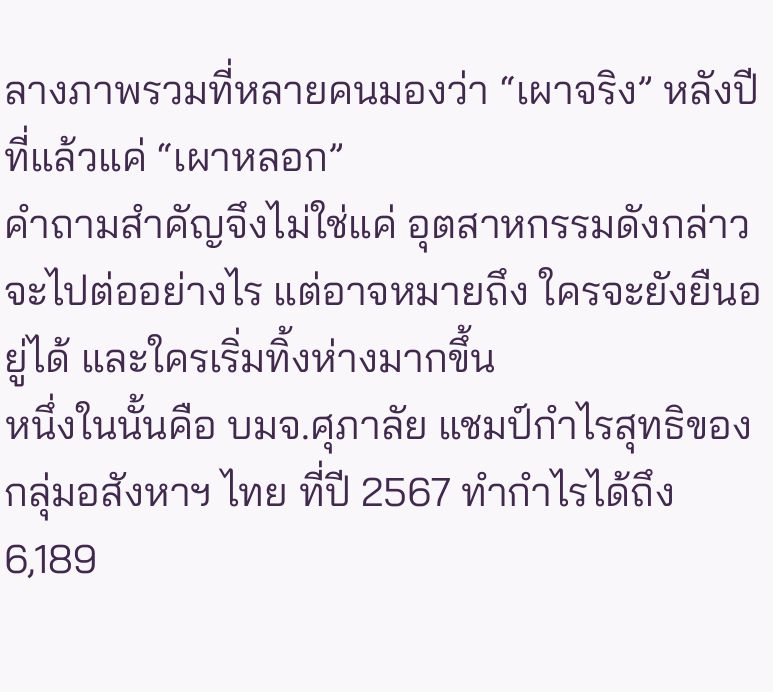ลางภาพรวมที่หลายคนมองว่า “เผาจริง” หลังปีที่แล้วแค่ “เผาหลอก”
คำถามสำคัญจึงไม่ใช่แค่ อุตสาหกรรมดังกล่าวจะไปต่ออย่างไร แต่อาจหมายถึง ใครจะยังยืนอยู่ได้ และใครเริ่มทิ้งห่างมากขึ้น
หนึ่งในนั้นคือ บมจ.ศุภาลัย แชมป์กำไรสุทธิของกลุ่มอสังหาฯ ไทย ที่ปี 2567 ทำกำไรได้ถึง 6,189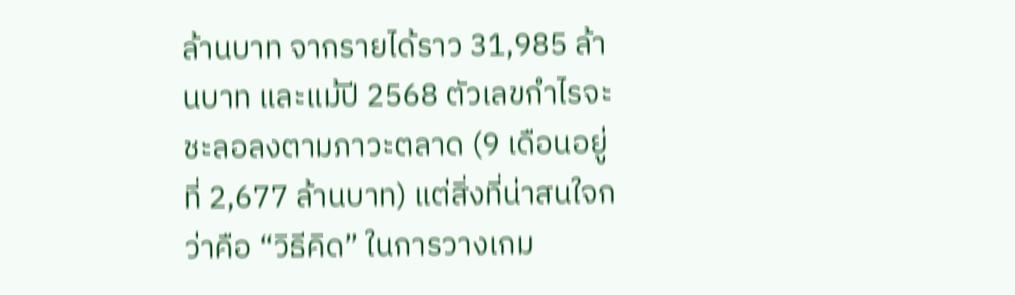ล้านบาท จากรายได้ราว 31,985 ล้านบาท และแม้ปี 2568 ตัวเลขกำไรจะชะลอลงตามภาวะตลาด (9 เดือนอยู่ที่ 2,677 ล้านบาท) แต่สิ่งที่น่าสนใจกว่าคือ “วิธีคิด” ในการวางเกม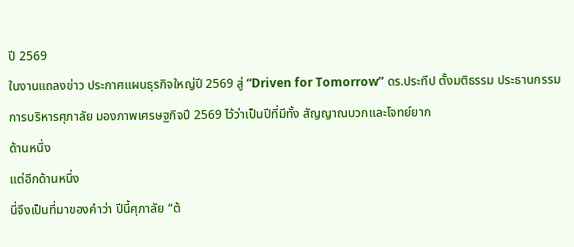ปี 2569
ในงานแถลงข่าว ประกาศแผนธุรกิจใหญ่ปี 2569 สู่ “Driven for Tomorrow” ดร.ประทีป ตั้งมติธรรม ประธานกรรมการบริหารศุภาลัย มองภาพเศรษฐกิจปี 2569 ไว้ว่าเป็นปีที่มีทั้ง สัญญาณบวกและโจทย์ยาก
ด้านหนึ่ง
แต่อีกด้านหนึ่ง
นี่จึงเป็นที่มาของคำว่า ปีนี้ศุภาลัย “ต้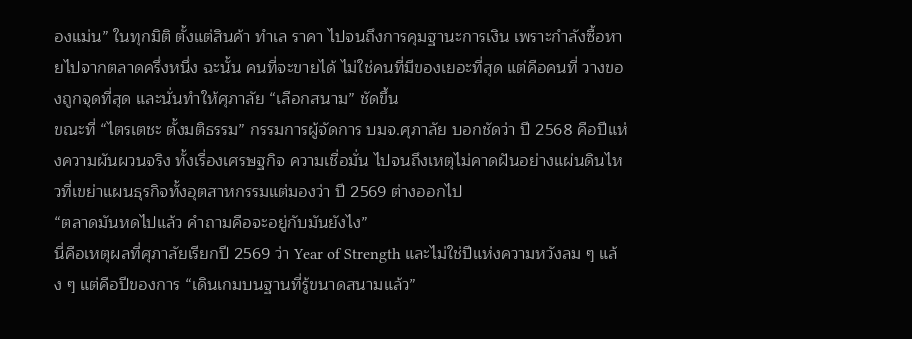องแม่น” ในทุกมิติ ตั้งแต่สินค้า ทำเล ราคา ไปจนถึงการคุมฐานะการเงิน เพราะกำลังซื้อหายไปจากตลาดครึ่งหนึ่ง ฉะนั้น คนที่จะขายได้ ไม่ใช่คนที่มีของเยอะที่สุด แต่คือคนที่ วางของถูกจุดที่สุด และนั่นทำให้ศุภาลัย “เลือกสนาม” ชัดขึ้น
ขณะที่ “ไตรเตชะ ตั้งมติธรรม” กรรมการผู้จัดการ บมจ.ศุภาลัย บอกชัดว่า ปี 2568 คือปีแห่งความผันผวนจริง ทั้งเรื่องเศรษฐกิจ ความเชื่อมั่น ไปจนถึงเหตุไม่คาดฝันอย่างแผ่นดินไหวที่เขย่าแผนธุรกิจทั้งอุตสาหกรรมแต่มองว่า ปี 2569 ต่างออกไป
“ตลาดมันหดไปแล้ว คำถามคือจะอยู่กับมันยังไง”
นี่คือเหตุผลที่ศุภาลัยเรียกปี 2569 ว่า Year of Strength และไม่ใช่ปีแห่งความหวังลม ๆ แล้ง ๆ แต่คือปีของการ “เดินเกมบนฐานที่รู้ขนาดสนามแล้ว”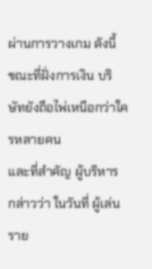ผ่านการวางเกม ดังนี้
ขณะที่ฝั่งการเงิน บริษัทยังถือไพ่เหนือกว่าใครหลายคน
และที่สำคัญ ผู้บริหาร กล่าวว่า ในวันที่ ผู้เล่นราย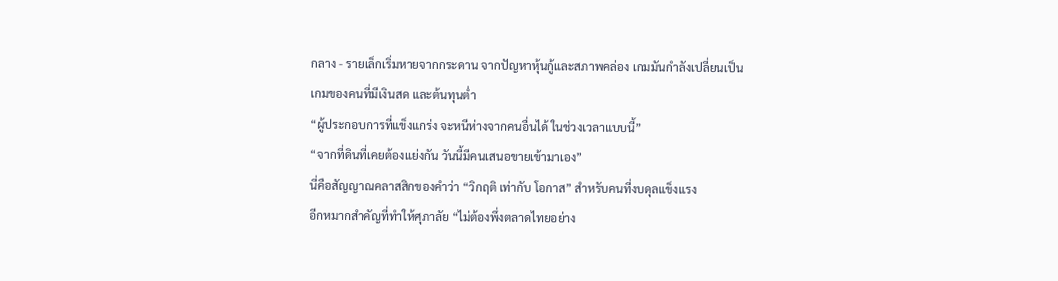กลาง - รายเล็กเริ่มหายจากกระดาน จากปัญหาหุ้นกู้และสภาพคล่อง เกมมันกำลังเปลี่ยนเป็น เกมของคนที่มีเงินสด และต้นทุนต่ำ
“ผู้ประกอบการที่แข็งแกร่ง จะหนีห่างจากคนอื่นได้ ในช่วงเวลาแบบนี้”
“จากที่ดินที่เคยต้องแย่งกัน วันนี้มีคนเสนอขายเข้ามาเอง”
นี่คือสัญญาณคลาสสิกของคำว่า “วิกฤติ เท่ากับ โอกาส” สำหรับคนที่งบดุลแข็งแรง
อีกหมากสำคัญที่ทำให้ศุภาลัย “ไม่ต้องพึ่งตลาดไทยอย่าง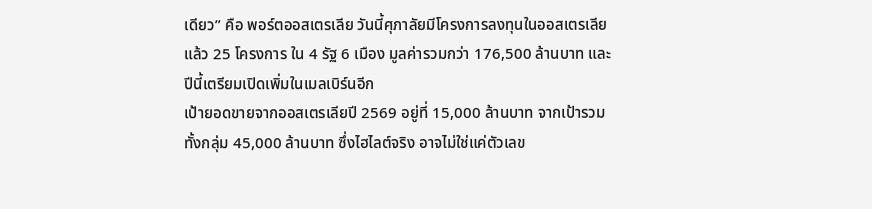เดียว” คือ พอร์ตออสเตรเลีย วันนี้ศุภาลัยมีโครงการลงทุนในออสเตรเลียแล้ว 25 โครงการ ใน 4 รัฐ 6 เมือง มูลค่ารวมกว่า 176,500 ล้านบาท และปีนี้เตรียมเปิดเพิ่มในเมลเบิร์นอีก
เป้ายอดขายจากออสเตรเลียปี 2569 อยู่ที่ 15,000 ล้านบาท จากเป้ารวมทั้งกลุ่ม 45,000 ล้านบาท ซึ่งไฮไลต์จริง อาจไม่ใช่แค่ตัวเลข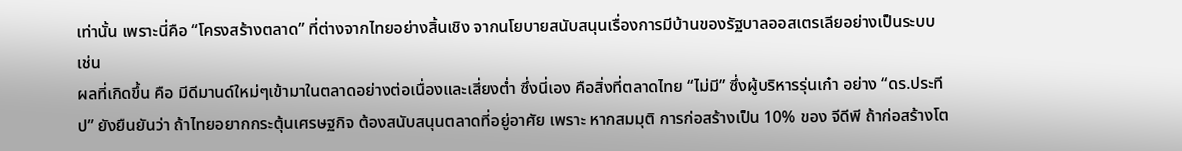เท่านั้น เพราะนี่คือ “โครงสร้างตลาด” ที่ต่างจากไทยอย่างสิ้นเชิง จากนโยบายสนับสนุนเรื่องการมีบ้านของรัฐบาลออสเตรเลียอย่างเป็นระบบ เช่น
ผลที่เกิดขึ้น คือ มีดีมานด์ใหม่ๆเข้ามาในตลาดอย่างต่อเนื่องและเสี่ยงต่ำ ซึ่งนี่เอง คือสิ่งที่ตลาดไทย “ไม่มี” ซึ่งผู้บริหารรุ่นเก๋า อย่าง “ดร.ประทีป” ยังยืนยันว่า ถ้าไทยอยากกระตุ้นเศรษฐกิจ ต้องสนับสนุนตลาดที่อยู่อาศัย เพราะ หากสมมุติ การก่อสร้างเป็น 10% ของ จีดีพี ถ้าก่อสร้างโต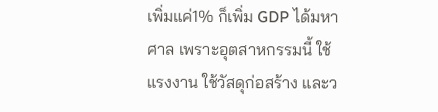เพิ่มแค่1% ก็เพิ่ม GDP ได้มหาศาล เพราะอุตสาหกรรมนี้ ใช้แรงงาน ใช้วัสดุก่อสร้าง และว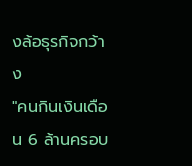งล้อธุรกิจกว้าง
"คนกินเงินเดือน 6 ล้านครอบ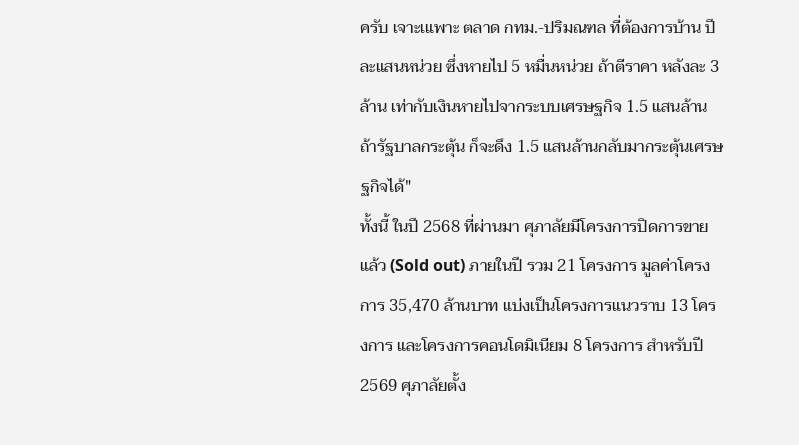ครับ เจาะเแพาะ ตลาด กทม.-ปริมณฑล ที่ต้องการบ้าน ปีละแสนหน่วย ซึ่งหายไป 5 หมื่นหน่วย ถ้าตีราคา หลังละ 3 ล้าน เท่ากับเงินหายไปจากระบบเศรษฐกิจ 1.5 แสนล้าน ถ้ารัฐบาลกระตุ้น ก็จะดึง 1.5 แสนล้านกลับมากระตุ้นเศรษฐกิจได้"
ทั้งนี้ ในปี 2568 ที่ผ่านมา ศุภาลัยมีโครงการปิดการขายแล้ว (Sold out) ภายในปี รวม 21 โครงการ มูลค่าโครงการ 35,470 ล้านบาท แบ่งเป็นโครงการแนวราบ 13 โครงการ และโครงการคอนโดมิเนียม 8 โครงการ สำหรับปี 2569 ศุภาลัยตั้ง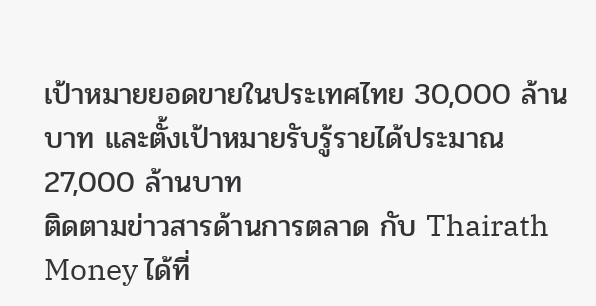เป้าหมายยอดขายในประเทศไทย 30,000 ล้านบาท และตั้งเป้าหมายรับรู้รายได้ประมาณ 27,000 ล้านบาท
ติดตามข่าวสารด้านการตลาด กับ Thairath Money ได้ที่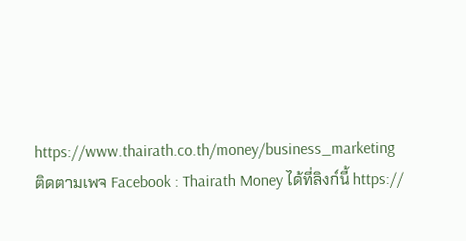https://www.thairath.co.th/money/business_marketing
ติดตามเพจ Facebook : Thairath Money ได้ที่ลิงก์นี้ https://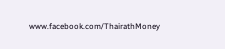www.facebook.com/ThairathMoney